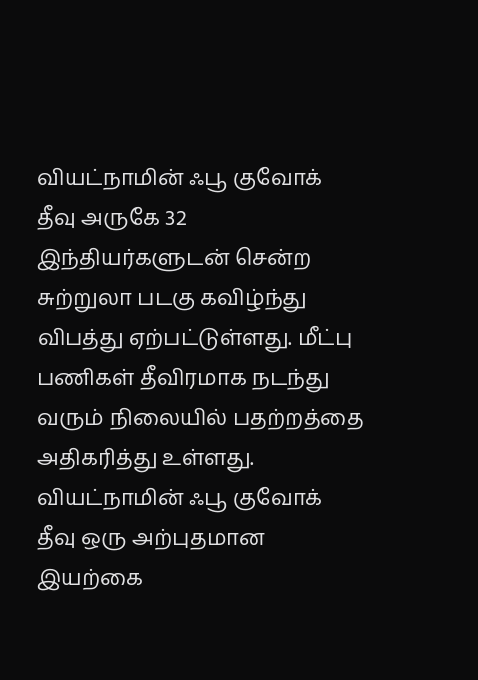வியட்நாமின் ஃபூ குவோக் தீவு அருகே 32 இந்தியர்களுடன் சென்ற சுற்றுலா படகு கவிழ்ந்து விபத்து ஏற்பட்டுள்ளது. மீட்பு பணிகள் தீவிரமாக நடந்து வரும் நிலையில் பதற்றத்தை அதிகரித்து உள்ளது. வியட்நாமின் ஃபூ குவோக் தீவு ஒரு அற்புதமான இயற்கை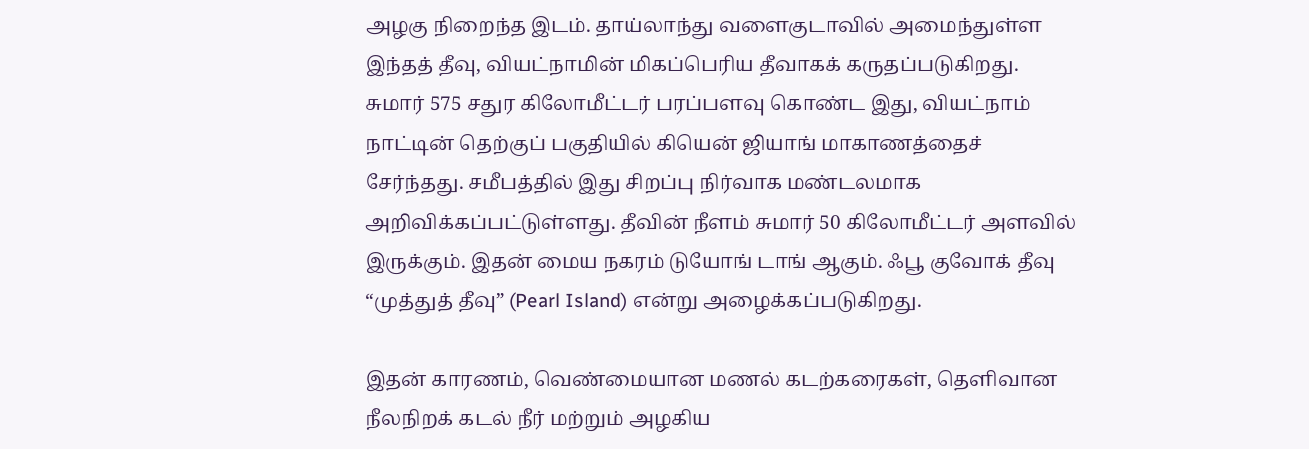அழகு நிறைந்த இடம். தாய்லாந்து வளைகுடாவில் அமைந்துள்ள இந்தத் தீவு, வியட்நாமின் மிகப்பெரிய தீவாகக் கருதப்படுகிறது.
சுமார் 575 சதுர கிலோமீட்டர் பரப்பளவு கொண்ட இது, வியட்நாம் நாட்டின் தெற்குப் பகுதியில் கியென் ஜியாங் மாகாணத்தைச் சேர்ந்தது. சமீபத்தில் இது சிறப்பு நிர்வாக மண்டலமாக அறிவிக்கப்பட்டுள்ளது. தீவின் நீளம் சுமார் 50 கிலோமீட்டர் அளவில் இருக்கும். இதன் மைய நகரம் டுயோங் டாங் ஆகும். ஃபூ குவோக் தீவு “முத்துத் தீவு” (Pearl Island) என்று அழைக்கப்படுகிறது.

இதன் காரணம், வெண்மையான மணல் கடற்கரைகள், தெளிவான நீலநிறக் கடல் நீர் மற்றும் அழகிய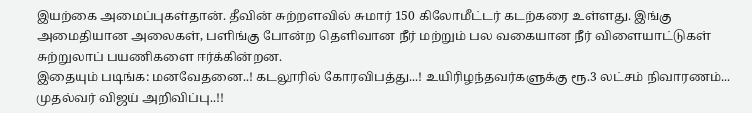இயற்கை அமைப்புகள்தான். தீவின் சுற்றளவில் சுமார் 150 கிலோமீட்டர் கடற்கரை உள்ளது. இங்கு அமைதியான அலைகள், பளிங்கு போன்ற தெளிவான நீர் மற்றும் பல வகையான நீர் விளையாட்டுகள் சுற்றுலாப் பயணிகளை ஈர்க்கின்றன.
இதையும் படிங்க: மனவேதனை..! கடலூரில் கோரவிபத்து...! உயிரிழந்தவர்களுக்கு ரூ.3 லட்சம் நிவாரணம்... முதல்வர் விஜய் அறிவிப்பு..!!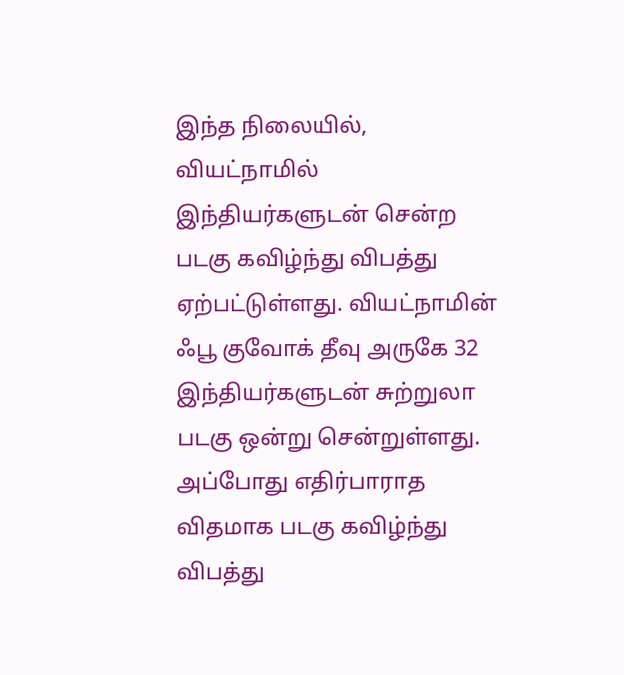இந்த நிலையில், வியட்நாமில் இந்தியர்களுடன் சென்ற படகு கவிழ்ந்து விபத்து ஏற்பட்டுள்ளது. வியட்நாமின் ஃபூ குவோக் தீவு அருகே 32 இந்தியர்களுடன் சுற்றுலா படகு ஒன்று சென்றுள்ளது. அப்போது எதிர்பாராத விதமாக படகு கவிழ்ந்து விபத்து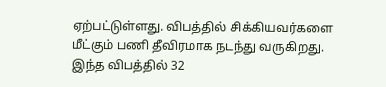ஏற்பட்டுள்ளது. விபத்தில் சிக்கியவர்களை மீட்கும் பணி தீவிரமாக நடந்து வருகிறது.
இந்த விபத்தில் 32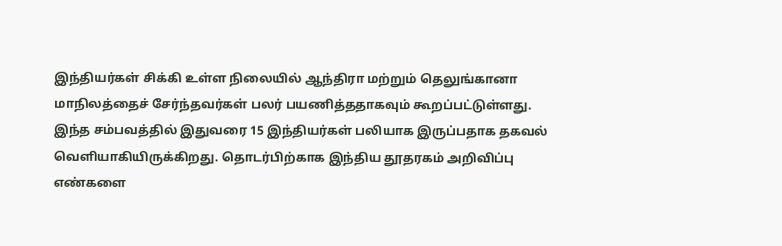இந்தியர்கள் சிக்கி உள்ள நிலையில் ஆந்திரா மற்றும் தெலுங்கானா மாநிலத்தைச் சேர்ந்தவர்கள் பலர் பயணித்ததாகவும் கூறப்பட்டுள்ளது. இந்த சம்பவத்தில் இதுவரை 15 இந்தியர்கள் பலியாக இருப்பதாக தகவல் வெளியாகியிருக்கிறது. தொடர்பிற்காக இந்திய தூதரகம் அறிவிப்பு எண்களை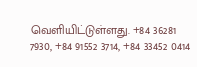வெளியிட்டுள்ளது. +84 36281 7930, +84 91552 3714, +84 33452 0414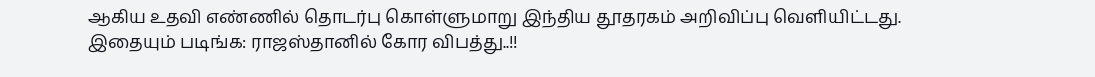ஆகிய உதவி எண்ணில் தொடர்பு கொள்ளுமாறு இந்திய தூதரகம் அறிவிப்பு வெளியிட்டது.
இதையும் படிங்க: ராஜஸ்தானில் கோர விபத்து..!!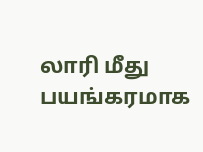லாரி மீது பயங்கரமாக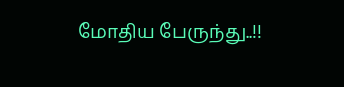மோதிய பேருந்து..!!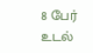8 பேர் உடல்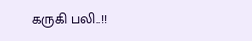கருகி பலி..!!